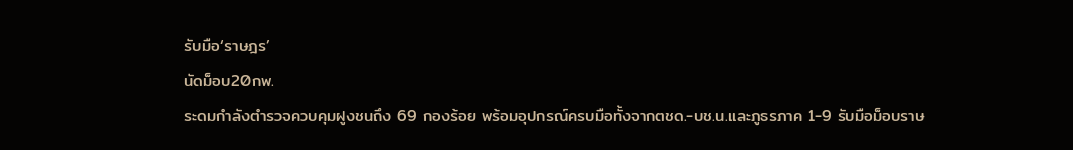รับมือ‘ราษฎร’
นัดม็อบ20กพ.
ระดมกำลังตำรวจควบคุมฝูงชนถึง 69 กองร้อย พร้อมอุปกรณ์ครบมือทั้งจากตชด.-บช.น.และภูธรภาค 1-9 รับมือม็อบราษ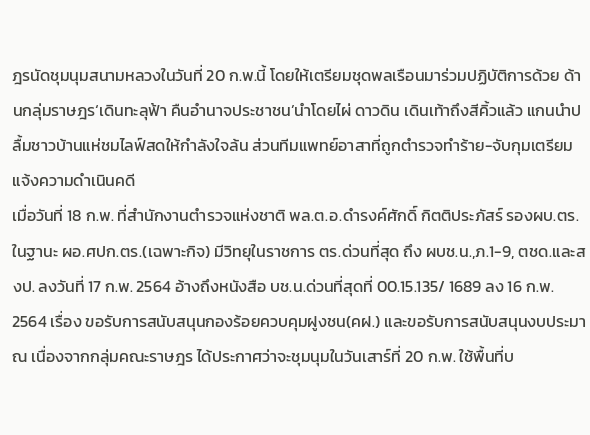ฎรนัดชุมนุมสนามหลวงในวันที่ 20 ก.พ.นี้ โดยให้เตรียมชุดพลเรือนมาร่วมปฏิบัติการด้วย ด้านกลุ่มราษฎร‘เดินทะลุฟ้า คืนอำนาจประชาชน’นำโดยไผ่ ดาวดิน เดินเท้าถึงสีคิ้วแล้ว แกนนำปลื้มชาวบ้านแห่ชมไลฟ์สดให้กำลังใจล้น ส่วนทีมแพทย์อาสาที่ถูกตำรวจทำร้าย-จับกุมเตรียมแจ้งความดำเนินคดี
เมื่อวันที่ 18 ก.พ. ที่สำนักงานตำรวจแห่งชาติ พล.ต.อ.ดำรงค์ศักดิ์ กิตติประภัสร์ รองผบ.ตร.ในฐานะ ผอ.ศปก.ตร.(เฉพาะกิจ) มีวิทยุในราชการ ตร.ด่วนที่สุด ถึง ผบช.น.,ภ.1-9, ตชด.และสงป. ลงวันที่ 17 ก.พ. 2564 อ้างถึงหนังสือ บช.น.ด่วนที่สุดที่ 00.15.135/ 1689 ลง 16 ก.พ. 2564 เรื่อง ขอรับการสนับสนุนกองร้อยควบคุมฝูงชน(คฝ.) และขอรับการสนับสนุนงบประมาณ เนื่องจากกลุ่มคณะราษฎร ได้ประกาศว่าจะชุมนุมในวันเสาร์ที่ 20 ก.พ. ใช้พื้นที่บ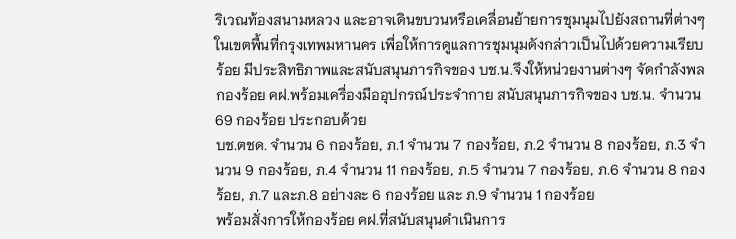ริเวณท้องสนามหลวง และอาจเดินขบวนหรือเคลื่อนย้ายการชุมนุมไปยังสถานที่ต่างๆ ในเขตพื้นที่กรุงเทพมหานคร เพื่อให้การดูแลการชุมนุมดังกล่าวเป็นไปด้วยความเรียบร้อย มีประสิทธิภาพและสนับสนุนภารกิจของ บช.น.จึงให้หน่วยงานต่างๆ จัดกำลังพลกองร้อย คฝ.พร้อมเครื่องมืออุปกรณ์ประจำกาย สนับสนุนภารกิจของ บช.น. จำนวน 69 กองร้อย ประกอบด้วย
บช.ตชด. จำนวน 6 กองร้อย, ภ.1 จำนวน 7 กองร้อย, ภ.2 จำนวน 8 กองร้อย, ภ.3 จำนวน 9 กองร้อย, ภ.4 จำนวน 11 กองร้อย, ภ.5 จำนวน 7 กองร้อย, ภ.6 จำนวน 8 กองร้อย, ภ.7 และภ.8 อย่างละ 6 กองร้อย และ ภ.9 จำนวน 1 กองร้อย
พร้อมสั่งการให้กองร้อย คฝ.ที่สนับสนุนดำเนินการ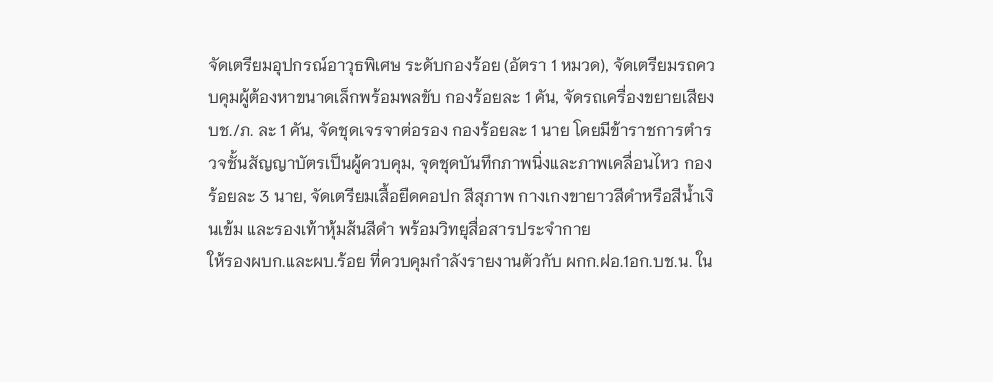จัดเตรียมอุปกรณ์อาวุธพิเศษ ระดับกองร้อย (อัตรา 1 หมวด), จัดเตรียมรถควบคุมผู้ต้องหาขนาดเล็กพร้อมพลขับ กองร้อยละ 1 คัน, จัดรถเครื่องขยายเสียง บช./ภ. ละ 1 คัน, จัดชุดเจรจาต่อรอง กองร้อยละ 1 นาย โดยมีข้าราชการตำรวจชั้นสัญญาบัตรเป็นผู้ควบคุม, จุดชุดบันทึกภาพนิ่งและภาพเคลื่อนไหว กองร้อยละ 3 นาย, จัดเตรียมเสื้อยืดคอปก สีสุภาพ กางเกงขายาวสีดำหรือสีน้ำเงินเข้ม และรองเท้าหุ้มส้นสีดำ พร้อมวิทยุสื่อสารประจำกาย
ให้รองผบก.และผบ.ร้อย ที่ควบคุมกำลังรายงานตัวกับ ผกก.ฝอ.1อก.บช.น. ใน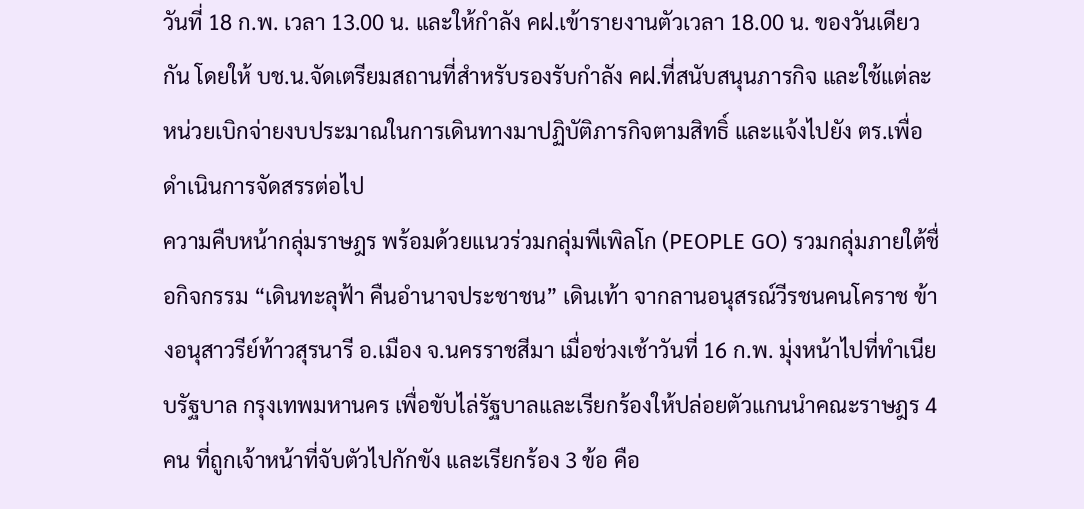วันที่ 18 ก.พ. เวลา 13.00 น. และให้กำลัง คฝ.เข้ารายงานตัวเวลา 18.00 น. ของวันเดียวกัน โดยให้ บช.น.จัดเตรียมสถานที่สำหรับรองรับกำลัง คฝ.ที่สนับสนุนภารกิจ และใช้แต่ละหน่วยเบิกจ่ายงบประมาณในการเดินทางมาปฏิบัติภารกิจตามสิทธิ์ และแจ้งไปยัง ตร.เพื่อดำเนินการจัดสรรต่อไป
ความคืบหน้ากลุ่มราษฎร พร้อมด้วยแนวร่วมกลุ่มพีเพิลโก (PEOPLE GO) รวมกลุ่มภายใต้ชื่อกิจกรรม “เดินทะลุฟ้า คืนอำนาจประชาชน” เดินเท้า จากลานอนุสรณ์วีรชนคนโคราช ข้างอนุสาวรีย์ท้าวสุรนารี อ.เมือง จ.นครราชสีมา เมื่อช่วงเช้าวันที่ 16 ก.พ. มุ่งหน้าไปที่ทำเนียบรัฐบาล กรุงเทพมหานคร เพื่อขับไล่รัฐบาลและเรียกร้องให้ปล่อยตัวแกนนำคณะราษฎร 4 คน ที่ถูกเจ้าหน้าที่จับตัวไปกักขัง และเรียกร้อง 3 ข้อ คือ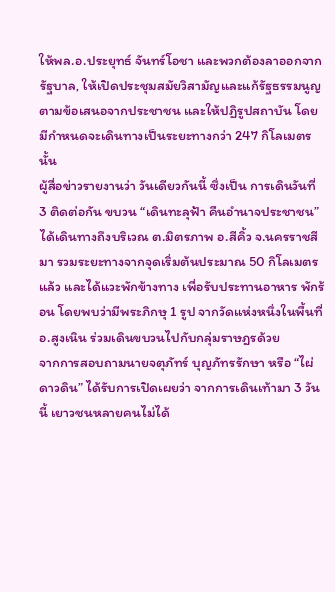ให้พล.อ.ประยุทธ์ จันทร์โอชา และพวกต้องลาออกจากรัฐบาล, ให้เปิดประชุมสมัยวิสามัญและแก้รัฐธรรมนูญ ตามข้อเสนอจากประชาชน และให้ปฏิรูปสถาบัน โดยมีกำหนดจะเดินทางเป็นระยะทางกว่า 247 กิโลเมตรนั้น
ผู้สื่อข่าวรายงานว่า วันเดียวกันนี้ ซึ่งเป็น การเดินวันที่ 3 ติดต่อกัน ขบวน “เดินทะลุฟ้า คืนอำนาจประชาชน” ได้เดินทางถึงบริเวณ ต.มิตรภาพ อ.สีคิ้ว จ.นครราชสีมา รวมระยะทางจากจุดเริ่มต้นประมาณ 50 กิโลเมตรแล้ว และได้แวะพักข้างทาง เพื่อรับประทานอาหาร พักร้อน โดยพบว่ามีพระภิกษุ 1 รูป จากวัดแห่งหนึ่งในพื้นที่ อ.สูงเนิน ร่วมเดินขบวนไปกับกลุ่มราษฎรด้วย
จากการสอบถามนายจตุภัทร์ บุญภัทรรักษา หรือ “ไผ่ ดาวดิน” ได้รับการเปิดเผยว่า จากการเดินเท้ามา 3 วันนี้ เยาวชนหลายคนไม่ได้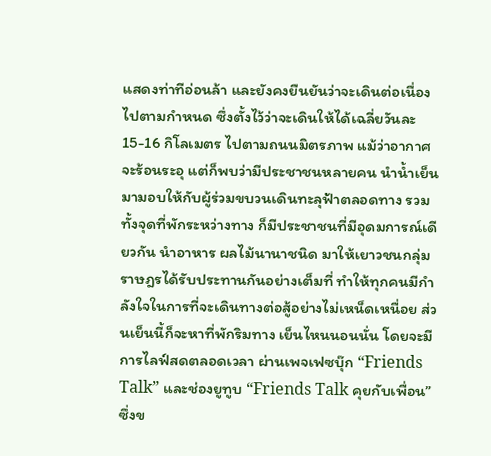แสดงท่าทีอ่อนล้า และยังคงยืนยันว่าจะเดินต่อเนื่องไปตามกำหนด ซึ่งตั้งไว้ว่าจะเดินให้ได้เฉลี่ยวันละ 15-16 กิโลเมตร ไปตามถนนมิตรภาพ แม้ว่าอากาศจะร้อนระอุ แต่ก็พบว่ามีประชาชนหลายคน นำน้ำเย็นมามอบให้กับผู้ร่วมขบวนเดินทะลุฟ้าตลอดทาง รวมทั้งจุดที่พักระหว่างทาง ก็มีประชาชนที่มีอุดมการณ์เดียวกัน นำอาหาร ผลไม้นานาชนิด มาให้เยาวชนกลุ่มราษฎรได้รับประทานกันอย่างเต็มที่ ทำให้ทุกคนมีกำลังใจในการที่จะเดินทางต่อสู้อย่างไม่เหน็ดเหนื่อย ส่วนเย็นนี้ก็จะหาที่พักริมทาง เย็นไหนนอนนั่น โดยจะมีการไลฟ์สดตลอดเวลา ผ่านเพจเฟซบุ๊ก “Friends Talk” และช่องยูทูบ “Friends Talk คุยกับเพื่อน” ซึ่งข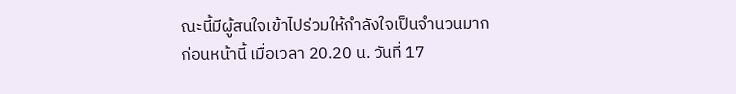ณะนี้มีผู้สนใจเข้าไปร่วมให้กำลังใจเป็นจำนวนมาก
ก่อนหน้านี้ เมื่อเวลา 20.20 น. วันที่ 17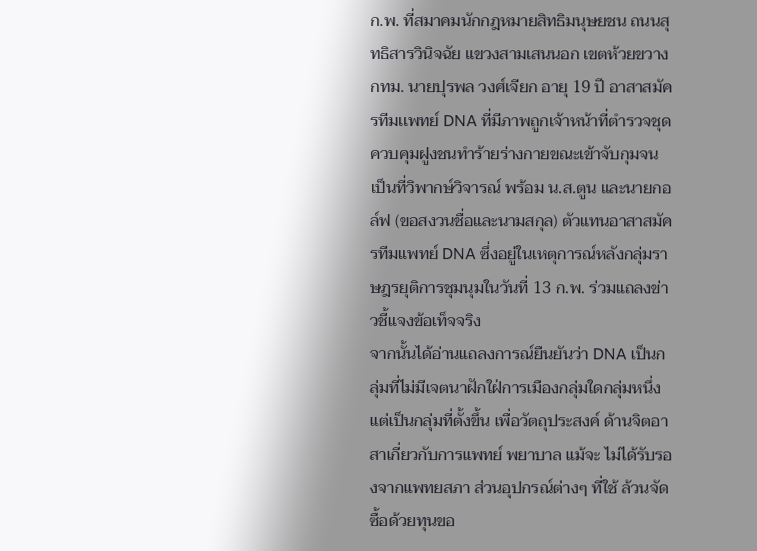ก.พ. ที่สมาคมนักกฎหมายสิทธิมนุษยชน ถนนสุทธิสารวินิจฉัย แขวงสามเสนนอก เขตห้วยขวาง กทม. นายปุรพล วงศ์เจียก อายุ 19 ปี อาสาสมัครทีมเเพทย์ DNA ที่มีภาพถูกเจ้าหน้าที่ตำรวจชุดควบคุมฝูงชนทำร้ายร่างกายขณะเข้าจับกุมจนเป็นที่วิพากษ์วิจารณ์ พร้อม น.ส.ตูน และนายกอล์ฟ (ขอสงวนชื่อและนามสกุล) ตัวแทนอาสาสมัครทีมแพทย์ DNA ซึ่งอยู่ในเหตุการณ์หลังกลุ่มราษฎรยุติการชุมนุมในวันที่ 13 ก.พ. ร่วมแถลงข่าวชี้แจงข้อเท็จจริง
จากนั้นได้อ่านแถลงการณ์ยืนยันว่า DNA เป็นกลุ่มที่ไม่มีเจตนาฝักใฝ่การเมืองกลุ่มใดกลุ่มหนึ่ง แต่เป็นกลุ่มที่ตั้งขึ้น เพื่อวัตถุประสงค์ ด้านจิตอาสาเกี่ยวกับการแพทย์ พยาบาล แม้จะ ไม่ได้รับรองจากแพทยสภา ส่วนอุปกรณ์ต่างๆ ที่ใช้ ล้วนจัดซื้อด้วยทุนขอ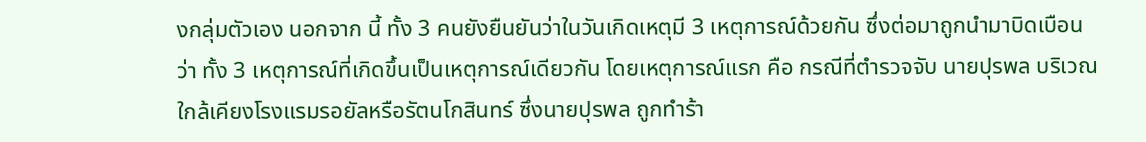งกลุ่มตัวเอง นอกจาก นี้ ทั้ง 3 คนยังยืนยันว่าในวันเกิดเหตุมี 3 เหตุการณ์ด้วยกัน ซึ่งต่อมาถูกนำมาบิดเบือนว่า ทั้ง 3 เหตุการณ์ที่เกิดขึ้นเป็นเหตุการณ์เดียวกัน โดยเหตุการณ์แรก คือ กรณีที่ตำรวจจับ นายปุรพล บริเวณใกล้เคียงโรงแรมรอยัลหรือรัตนโกสินทร์ ซึ่งนายปุรพล ถูกทำร้า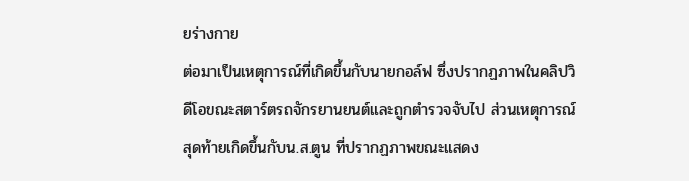ยร่างกาย
ต่อมาเป็นเหตุการณ์ที่เกิดขึ้นกับนายกอล์ฟ ซึ่งปรากฏภาพในคลิปวิดีโอขณะสตาร์ตรถจักรยานยนต์และถูกตำรวจจับไป ส่วนเหตุการณ์สุดท้ายเกิดขึ้นกับน.ส.ตูน ที่ปรากฏภาพขณะแสดง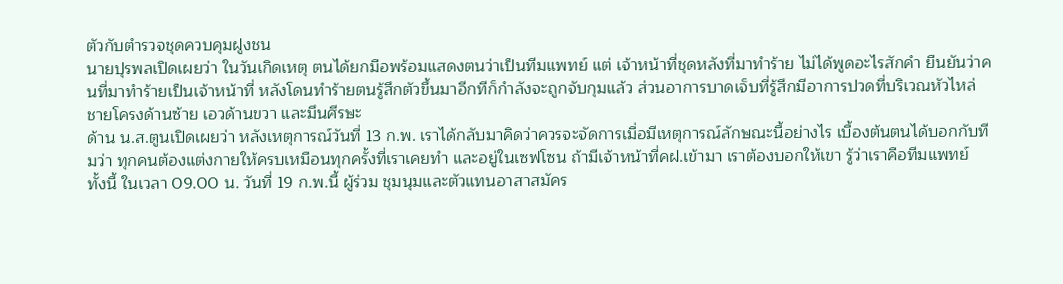ตัวกับตำรวจชุดควบคุมฝูงชน
นายปุรพลเปิดเผยว่า ในวันเกิดเหตุ ตนได้ยกมือพร้อมแสดงตนว่าเป็นทีมแพทย์ แต่ เจ้าหน้าที่ชุดหลังที่มาทำร้าย ไม่ได้พูดอะไรสักคำ ยืนยันว่าคนที่มาทำร้ายเป็นเจ้าหน้าที่ หลังโดนทำร้ายตนรู้สึกตัวขึ้นมาอีกทีก็กำลังจะถูกจับกุมแล้ว ส่วนอาการบาดเจ็บที่รู้สึกมีอาการปวดที่บริเวณหัวไหล่ ชายโครงด้านซ้าย เอวด้านขวา และมึนศีรษะ
ด้าน น.ส.ตูนเปิดเผยว่า หลังเหตุการณ์วันที่ 13 ก.พ. เราได้กลับมาคิดว่าควรจะจัดการเมื่อมีเหตุการณ์ลักษณะนี้อย่างไร เบื้องต้นตนได้บอกกับทีมว่า ทุกคนต้องแต่งกายให้ครบเหมือนทุกครั้งที่เราเคยทำ และอยู่ในเซฟโซน ถ้ามีเจ้าหน้าที่คฝ.เข้ามา เราต้องบอกให้เขา รู้ว่าเราคือทีมแพทย์
ทั้งนี้ ในเวลา 09.00 น. วันที่ 19 ก.พ.นี้ ผู้ร่วม ชุมนุมและตัวแทนอาสาสมัคร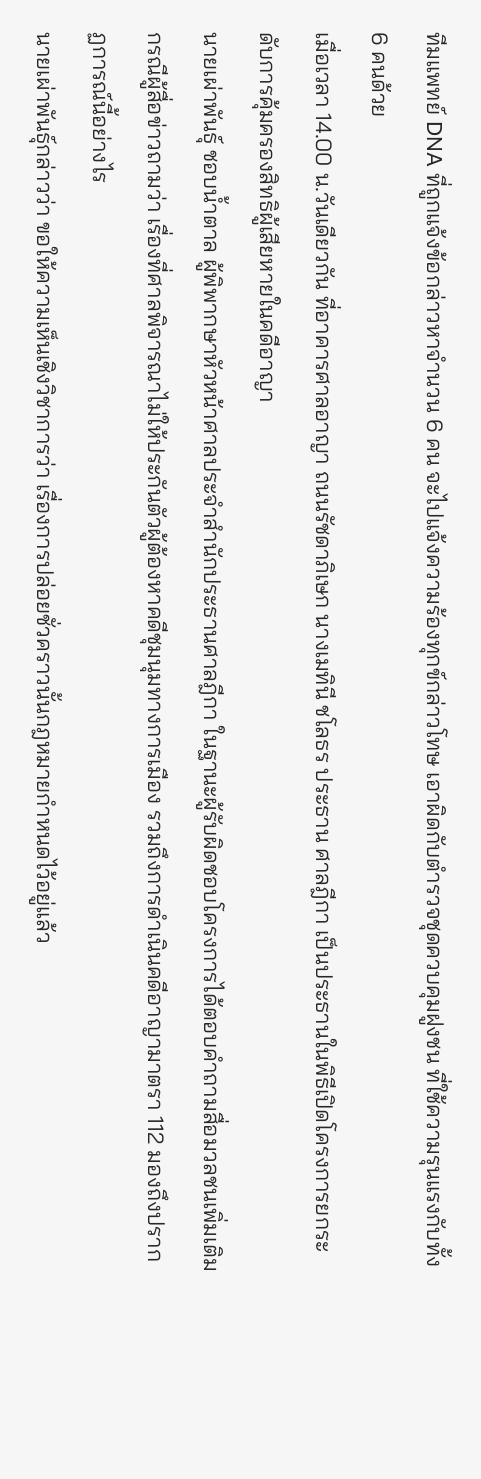ทีมแพทย์ DNA ที่ถูกแจ้งข้อกล่าวหาจำนวน 6 คน จะไปแจ้งความร้องทุกข์กล่าวโทษ เอาผิดกับตำรวจชุดควบคุมฝูงชน ที่ใช้ความรุนแรงกับทั้ง 6 คนด้วย
เมื่อเวลา 14.00 น.วันเดียวกัน ที่อาคารศาลอาญา ถนนรัชดาภิเษก นางเมทินี ชโลธร ประธาน ศาลฎีกา เป็นประธานในพิธีเปิดโครงการยกระดับการคุ้มครองสิทธิผู้เสียหายในคดีอาญา
นายเผ่าพันธุ์ ชอบน้ำตาล ผู้พิพากษาหัวหน้าศาลประจำสำนักประธานศาลฎีกา ในฐานะผู้รับผิดชอบโครงการได้ตอบคำถามสื่อมวลชนเพิ่มเติม กรณีผู้สื่อข่าวถามว่า เรื่องที่ศาลพิจารณาไม่ให้ประกันตัวผู้ต้องหาคดีชุมนุมทางการเมือง รวมถึงการดำเนินคดีอาญามาตรา 112 มองถึงปรากฏการณ์นี้อย่างไร
นายเผ่าพันธุ์กล่าวว่า ขอให้ความเห็นเชิงวิชาการว่า เรื่องการปล่อยชั่วคราวนั้นกฎหมายกำหนดไว้อยู่แล้ว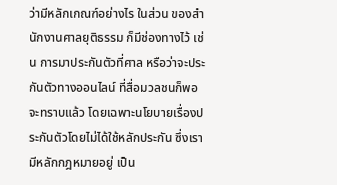ว่ามีหลักเกณฑ์อย่างไร ในส่วน ของสำนักงานศาลยุติธรรม ก็มีช่องทางไว้ เช่น การมาประกันตัวที่ศาล หรือว่าจะประกันตัวทางออนไลน์ ที่สื่อมวลชนก็พอจะทราบแล้ว โดยเฉพาะนโยบายเรื่องประกันตัวโดยไม่ได้ใช้หลักประกัน ซึ่งเรามีหลักกฎหมายอยู่ เป็น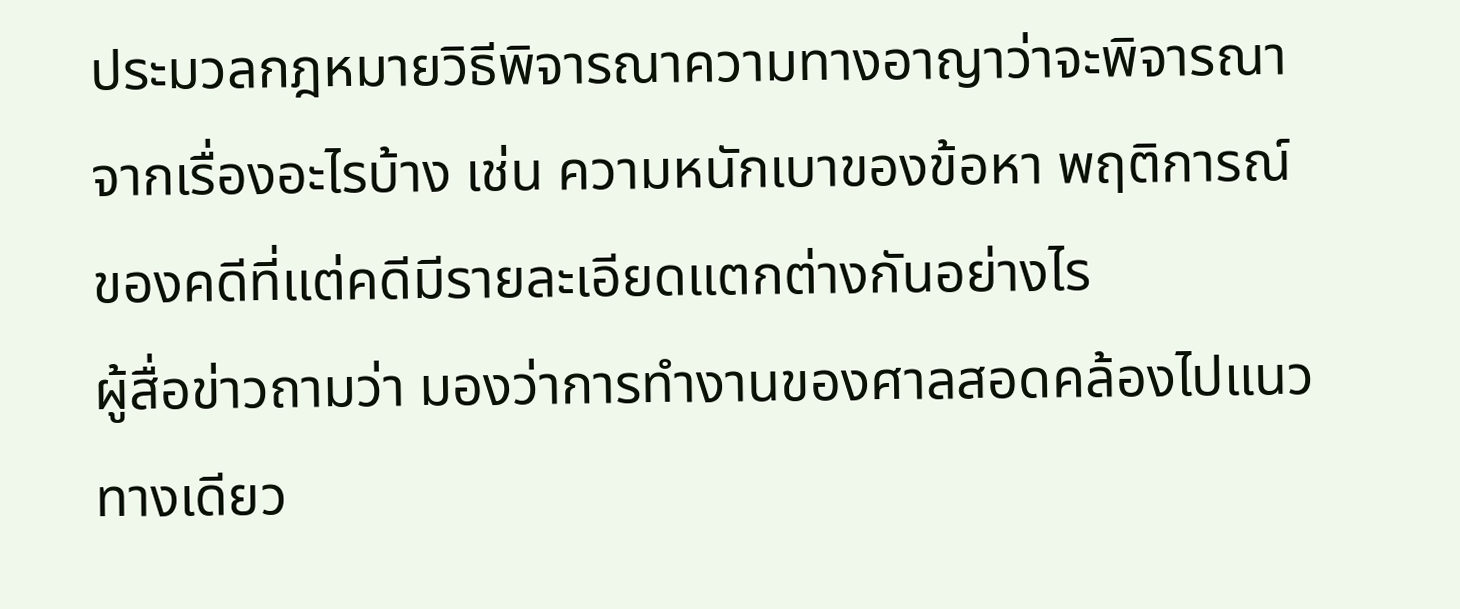ประมวลกฎหมายวิธีพิจารณาความทางอาญาว่าจะพิจารณาจากเรื่องอะไรบ้าง เช่น ความหนักเบาของข้อหา พฤติการณ์ของคดีที่แต่คดีมีรายละเอียดแตกต่างกันอย่างไร
ผู้สื่อข่าวถามว่า มองว่าการทำงานของศาลสอดคล้องไปแนวทางเดียว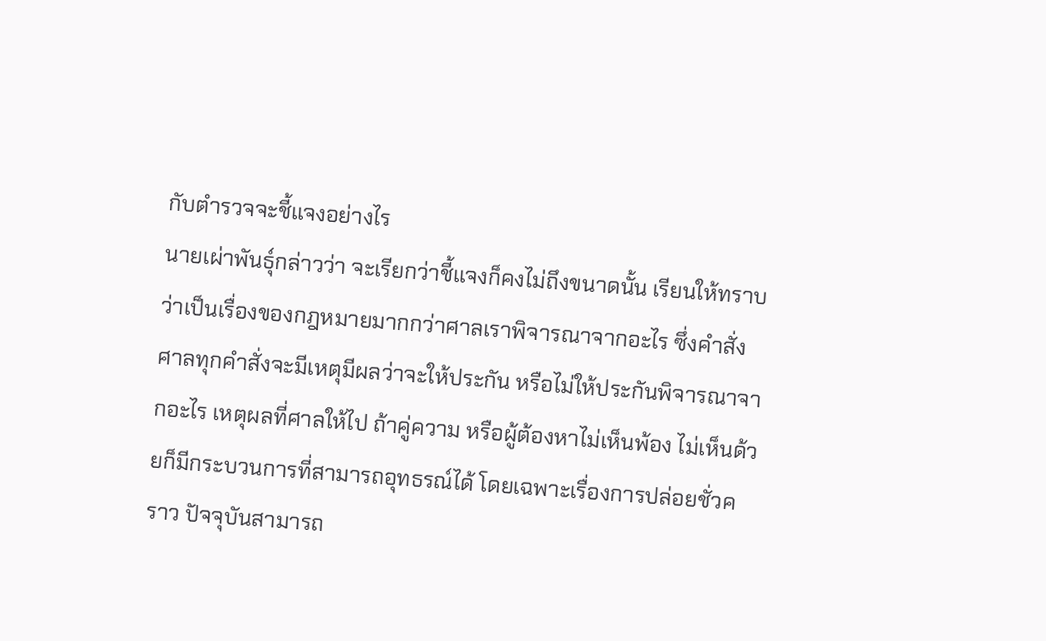กับตำรวจจะชี้แจงอย่างไร
นายเผ่าพันธุ์กล่าวว่า จะเรียกว่าชี้แจงก็คงไม่ถึงขนาดนั้น เรียนให้ทราบว่าเป็นเรื่องของกฎหมายมากกว่าศาลเราพิจารณาจากอะไร ซึ่งคำสั่งศาลทุกคำสั่งจะมีเหตุมีผลว่าจะให้ประกัน หรือไม่ให้ประกันพิจารณาจากอะไร เหตุผลที่ศาลให้ไป ถ้าคู่ความ หรือผู้ต้องหาไม่เห็นพ้อง ไม่เห็นด้วยก็มีกระบวนการที่สามารถอุทธรณ์ได้ โดยเฉพาะเรื่องการปล่อยชั่วคราว ปัจจุบันสามารถ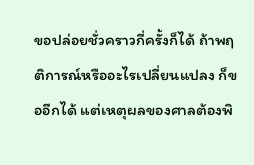ขอปล่อยชั่วคราวกี่ครั้งก็ได้ ถ้าพฤติการณ์หรืออะไรเปลี่ยนแปลง ก็ขออีกได้ แต่เหตุผลของศาลต้องพิ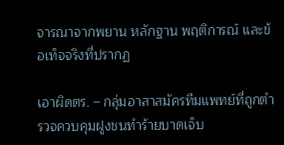จารณาจากพยาน หลักฐาน พฤติการณ์ และข้อเท็จจริงที่ปรากฏ

เอาผิดตร. – กลุ่มอาสาสมัครทีมแพทย์ที่ถูกตำรวจควบคุมฝูงชนทำร้ายบาดเจ็บ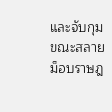และจับกุม ขณะสลายม็อบราษฎ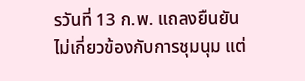รวันที่ 13 ก.พ. แถลงยืนยันไม่เกี่ยวข้องกับการชุมนุม แต่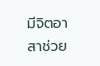มีจิตอาสาช่วย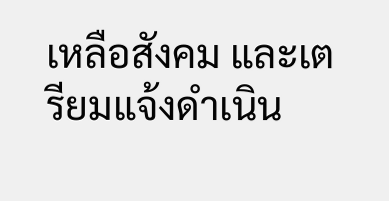เหลือสังคม และเตรียมแจ้งดำเนิน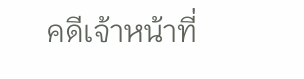คดีเจ้าหน้าที่